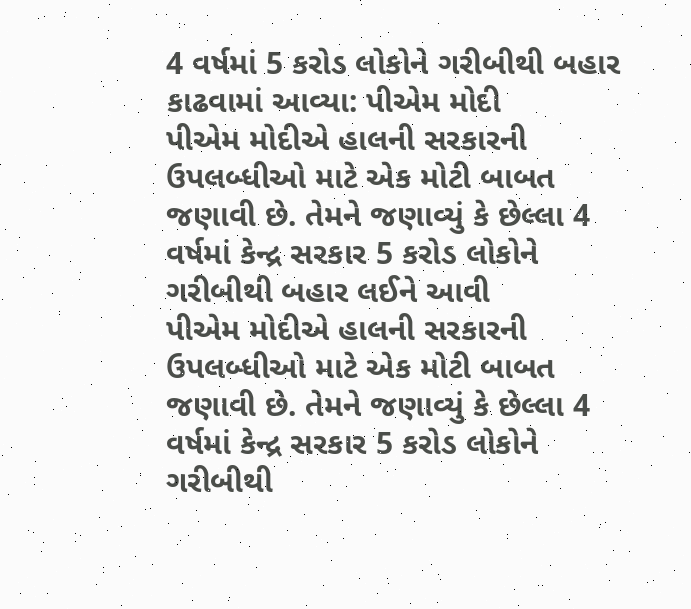4 વર્ષમાં 5 કરોડ લોકોને ગરીબીથી બહાર કાઢવામાં આવ્યા: પીએમ મોદી
પીએમ મોદીએ હાલની સરકારની ઉપલબ્ધીઓ માટે એક મોટી બાબત જણાવી છે. તેમને જણાવ્યું કે છેલ્લા 4 વર્ષમાં કેન્દ્ર સરકાર 5 કરોડ લોકોને ગરીબીથી બહાર લઈને આવી
પીએમ મોદીએ હાલની સરકારની ઉપલબ્ધીઓ માટે એક મોટી બાબત જણાવી છે. તેમને જણાવ્યું કે છેલ્લા 4 વર્ષમાં કેન્દ્ર સરકાર 5 કરોડ લોકોને ગરીબીથી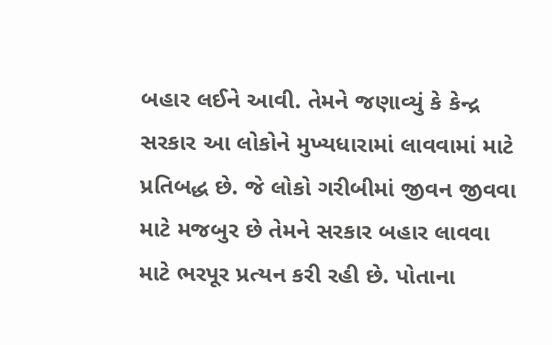બહાર લઈને આવી. તેમને જણાવ્યું કે કેન્દ્ર સરકાર આ લોકોને મુખ્યધારામાં લાવવામાં માટે પ્રતિબદ્ધ છે. જે લોકો ગરીબીમાં જીવન જીવવા માટે મજબુર છે તેમને સરકાર બહાર લાવવા માટે ભરપૂર પ્રત્યન કરી રહી છે. પોતાના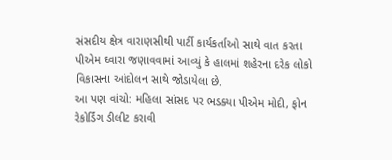સંસદીય ક્ષેત્ર વારાણસીથી પાર્ટી કાર્યકર્તાઓ સાથે વાત કરતા પીએમ ઘ્વારા જણાવવામાં આવ્યું કે હાલમાં શહેરના દરેક લોકો વિકાસના આંદોલન સાથે જોડાયેલા છે.
આ પણ વાંચો: મહિલા સાંસદ પર ભડક્યા પીએમ મોદી, ફોન રેકોર્ડિંગ ડીલીટ કરાવી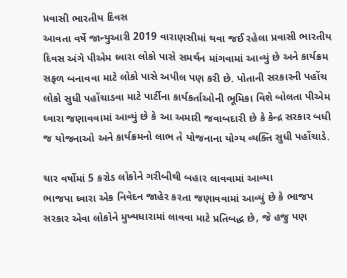પ્રવાસી ભારતીય દિવસ
આવતા વર્ષે જાન્યુઆરી 2019 વારાણસીમાં થવા જઈ રહેલા પ્રવાસી ભારતીય દિવસ અંગે પીએમ ઘ્વારા લોકો પાસે સમર્થન માંગવામાં આવ્યું છે અને કાર્યક્રમ સફળ બનાવવા માટે લોકો પાસે અપીલ પણ કરી છે. પોતાની સરકારની પહોંચ લોકો સુધી પહોંચાડવા માટે પાર્ટીના કાર્યકર્તાઓની ભૂમિકા વિશે બોલતા પીએમ ઘ્વારા જણાવવામાં આવ્યું છે કે આ અમારી જવાબદારી છે કે કેન્દ્ર સરકાર બધી જ યોજનાઓ અને કાર્યક્રમનો લાભ તે યોજનાના યોગ્ય વ્યક્તિ સુધી પહોંચાડે.

ચાર વર્ષોમાં 5 કરોડ લોકોને ગરીબીથી બહાર લાવવામાં આવ્યા
ભાજપા ઘ્વારા એક નિવેદન જાહેર કરતા જણાવવામાં આવ્યું છે કે ભાજપ સરકાર એવા લોકોને મુખ્યધારામાં લાવવા માટે પ્રતિબદ્ધ છે, જે હજુ પણ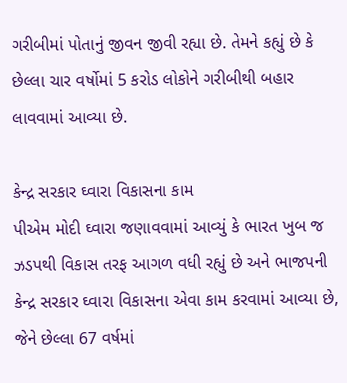ગરીબીમાં પોતાનું જીવન જીવી રહ્યા છે. તેમને કહ્યું છે કે છેલ્લા ચાર વર્ષોમાં 5 કરોડ લોકોને ગરીબીથી બહાર લાવવામાં આવ્યા છે.

કેન્દ્ર સરકાર ઘ્વારા વિકાસના કામ
પીએમ મોદી ઘ્વારા જણાવવામાં આવ્યું કે ભારત ખુબ જ ઝડપથી વિકાસ તરફ આગળ વધી રહ્યું છે અને ભાજપની કેન્દ્ર સરકાર ઘ્વારા વિકાસના એવા કામ કરવામાં આવ્યા છે, જેને છેલ્લા 67 વર્ષમાં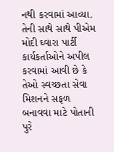નથી કરવામાં આવ્યા. તેની સાથે સાથે પીએમ મોદી ઘ્વારા પાર્ટી કાર્યકર્તાઓને અપીલ કરવામાં આવી છે કે તેઓ સ્વચ્છતા સેવા મિશનને સફળ બનાવવા માટે પોતાની પુરે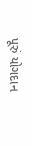પૂરું યોગદાન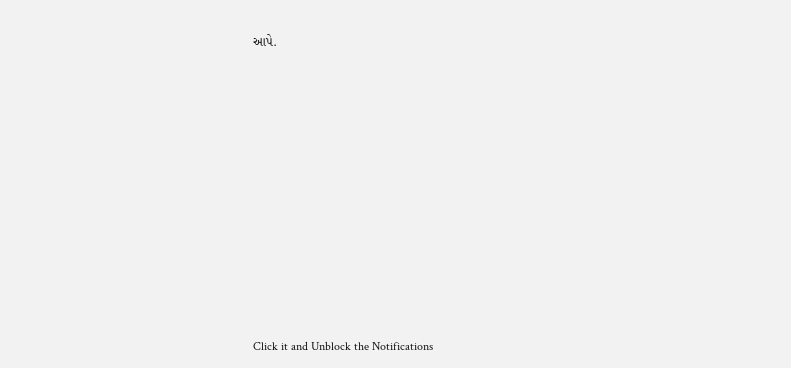આપે.












Click it and Unblock the Notifications